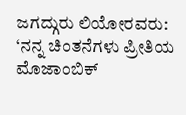ಜಗದ್ಗುರು ಲಿಯೋರವರು: ‘ನನ್ನ ಚಿಂತನೆಗಳು ಪ್ರೀತಿಯ ಮೊಜಾಂಬಿಕ್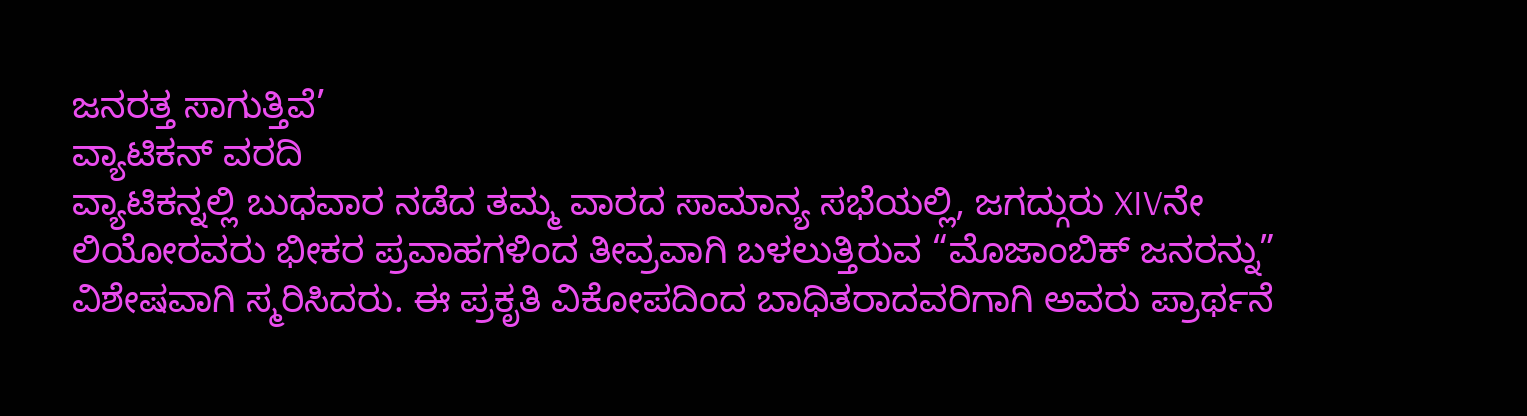ಜನರತ್ತ ಸಾಗುತ್ತಿವೆ’
ವ್ಯಾಟಿಕನ್ ವರದಿ
ವ್ಯಾಟಿಕನ್ನಲ್ಲಿ ಬುಧವಾರ ನಡೆದ ತಮ್ಮ ವಾರದ ಸಾಮಾನ್ಯ ಸಭೆಯಲ್ಲಿ, ಜಗದ್ಗುರು XIVನೇ ಲಿಯೋರವರು ಭೀಕರ ಪ್ರವಾಹಗಳಿಂದ ತೀವ್ರವಾಗಿ ಬಳಲುತ್ತಿರುವ “ಮೊಜಾಂಬಿಕ್ ಜನರನ್ನು” ವಿಶೇಷವಾಗಿ ಸ್ಮರಿಸಿದರು. ಈ ಪ್ರಕೃತಿ ವಿಕೋಪದಿಂದ ಬಾಧಿತರಾದವರಿಗಾಗಿ ಅವರು ಪ್ರಾರ್ಥನೆ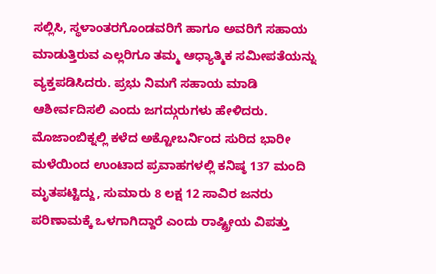ಸಲ್ಲಿಸಿ, ಸ್ಥಳಾಂತರಗೊಂಡವರಿಗೆ ಹಾಗೂ ಅವರಿಗೆ ಸಹಾಯ ಮಾಡುತ್ತಿರುವ ಎಲ್ಲರಿಗೂ ತಮ್ಮ ಆಧ್ಯಾತ್ಮಿಕ ಸಮೀಪತೆಯನ್ನು ವ್ಯಕ್ತಪಡಿಸಿದರು. ಪ್ರಭು ನಿಮಗೆ ಸಹಾಯ ಮಾಡಿ ಆಶೀರ್ವದಿಸಲಿ ಎಂದು ಜಗದ್ಗುರುಗಳು ಹೇಳಿದರು.
ಮೊಜಾಂಬಿಕ್ನಲ್ಲಿ ಕಳೆದ ಅಕ್ಟೋಬರ್ನಿಂದ ಸುರಿದ ಭಾರೀ ಮಳೆಯಿಂದ ಉಂಟಾದ ಪ್ರವಾಹಗಳಲ್ಲಿ ಕನಿಷ್ಠ 137 ಮಂದಿ ಮೃತಪಟ್ಟಿದ್ದು, ಸುಮಾರು 8 ಲಕ್ಷ 12 ಸಾವಿರ ಜನರು ಪರಿಣಾಮಕ್ಕೆ ಒಳಗಾಗಿದ್ದಾರೆ ಎಂದು ರಾಷ್ಟ್ರೀಯ ವಿಪತ್ತು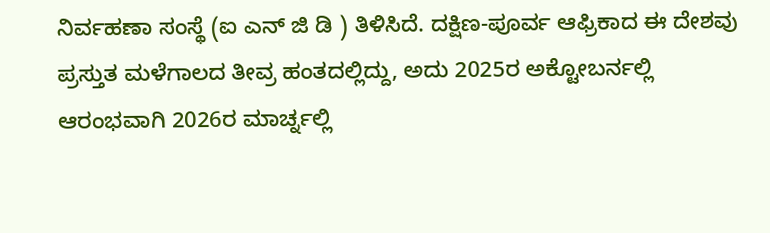ನಿರ್ವಹಣಾ ಸಂಸ್ಥೆ (ಐ ಎನ್ ಜಿ ಡಿ ) ತಿಳಿಸಿದೆ. ದಕ್ಷಿಣ-ಪೂರ್ವ ಆಫ್ರಿಕಾದ ಈ ದೇಶವು ಪ್ರಸ್ತುತ ಮಳೆಗಾಲದ ತೀವ್ರ ಹಂತದಲ್ಲಿದ್ದು, ಅದು 2025ರ ಅಕ್ಟೋಬರ್ನಲ್ಲಿ ಆರಂಭವಾಗಿ 2026ರ ಮಾರ್ಚ್ನಲ್ಲಿ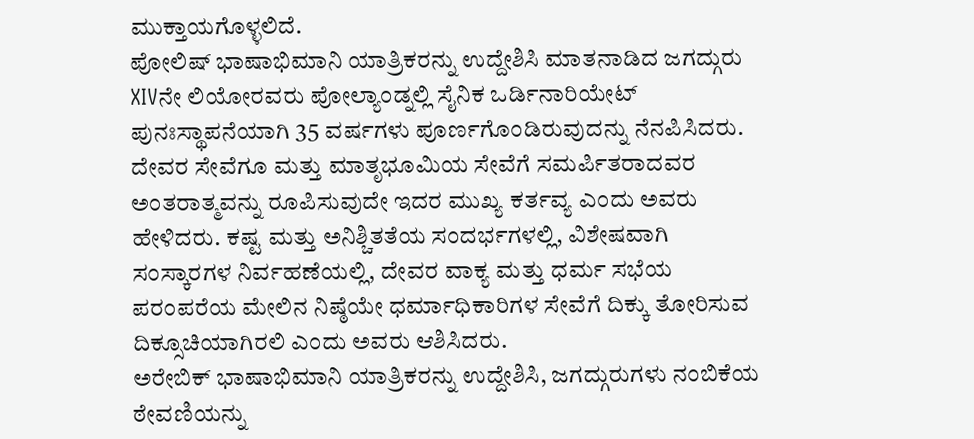ಮುಕ್ತಾಯಗೊಳ್ಳಲಿದೆ.
ಪೋಲಿಷ್ ಭಾಷಾಭಿಮಾನಿ ಯಾತ್ರಿಕರನ್ನು ಉದ್ದೇಶಿಸಿ ಮಾತನಾಡಿದ ಜಗದ್ಗುರು XIVನೇ ಲಿಯೋರವರು ಪೋಲ್ಯಾಂಡ್ನಲ್ಲಿ ಸೈನಿಕ ಒರ್ಡಿನಾರಿಯೇಟ್ ಪುನಃಸ್ಥಾಪನೆಯಾಗಿ 35 ವರ್ಷಗಳು ಪೂರ್ಣಗೊಂಡಿರುವುದನ್ನು ನೆನಪಿಸಿದರು. ದೇವರ ಸೇವೆಗೂ ಮತ್ತು ಮಾತೃಭೂಮಿಯ ಸೇವೆಗೆ ಸಮರ್ಪಿತರಾದವರ ಅಂತರಾತ್ಮವನ್ನು ರೂಪಿಸುವುದೇ ಇದರ ಮುಖ್ಯ ಕರ್ತವ್ಯ ಎಂದು ಅವರು ಹೇಳಿದರು. ಕಷ್ಟ ಮತ್ತು ಅನಿಶ್ಚಿತತೆಯ ಸಂದರ್ಭಗಳಲ್ಲಿ, ವಿಶೇಷವಾಗಿ ಸಂಸ್ಕಾರಗಳ ನಿರ್ವಹಣೆಯಲ್ಲಿ, ದೇವರ ವಾಕ್ಯ ಮತ್ತು ಧರ್ಮ ಸಭೆಯ ಪರಂಪರೆಯ ಮೇಲಿನ ನಿಷ್ಠೆಯೇ ಧರ್ಮಾಧಿಕಾರಿಗಳ ಸೇವೆಗೆ ದಿಕ್ಕು ತೋರಿಸುವ ದಿಕ್ಸೂಚಿಯಾಗಿರಲಿ ಎಂದು ಅವರು ಆಶಿಸಿದರು.
ಅರೇಬಿಕ್ ಭಾಷಾಭಿಮಾನಿ ಯಾತ್ರಿಕರನ್ನು ಉದ್ದೇಶಿಸಿ, ಜಗದ್ಗುರುಗಳು ನಂಬಿಕೆಯ ಠೇವಣಿಯನ್ನು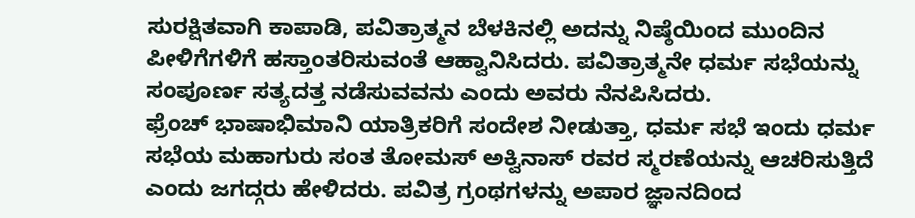ಸುರಕ್ಷಿತವಾಗಿ ಕಾಪಾಡಿ, ಪವಿತ್ರಾತ್ಮನ ಬೆಳಕಿನಲ್ಲಿ ಅದನ್ನು ನಿಷ್ಠೆಯಿಂದ ಮುಂದಿನ ಪೀಳಿಗೆಗಳಿಗೆ ಹಸ್ತಾಂತರಿಸುವಂತೆ ಆಹ್ವಾನಿಸಿದರು. ಪವಿತ್ರಾತ್ಮನೇ ಧರ್ಮ ಸಭೆಯನ್ನು ಸಂಪೂರ್ಣ ಸತ್ಯದತ್ತ ನಡೆಸುವವನು ಎಂದು ಅವರು ನೆನಪಿಸಿದರು.
ಫ್ರೆಂಚ್ ಭಾಷಾಭಿಮಾನಿ ಯಾತ್ರಿಕರಿಗೆ ಸಂದೇಶ ನೀಡುತ್ತಾ, ಧರ್ಮ ಸಭೆ ಇಂದು ಧರ್ಮ ಸಭೆಯ ಮಹಾಗುರು ಸಂತ ತೋಮಸ್ ಅಕ್ವಿನಾಸ್ ರವರ ಸ್ಮರಣೆಯನ್ನು ಆಚರಿಸುತ್ತಿದೆ ಎಂದು ಜಗದ್ಗರು ಹೇಳಿದರು. ಪವಿತ್ರ ಗ್ರಂಥಗಳನ್ನು ಅಪಾರ ಜ್ಞಾನದಿಂದ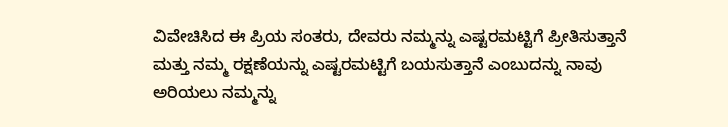ವಿವೇಚಿಸಿದ ಈ ಪ್ರಿಯ ಸಂತರು, ದೇವರು ನಮ್ಮನ್ನು ಎಷ್ಟರಮಟ್ಟಿಗೆ ಪ್ರೀತಿಸುತ್ತಾನೆ ಮತ್ತು ನಮ್ಮ ರಕ್ಷಣೆಯನ್ನು ಎಷ್ಟರಮಟ್ಟಿಗೆ ಬಯಸುತ್ತಾನೆ ಎಂಬುದನ್ನು ನಾವು ಅರಿಯಲು ನಮ್ಮನ್ನು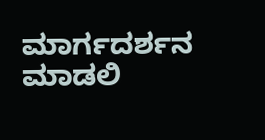ಮಾರ್ಗದರ್ಶನ ಮಾಡಲಿ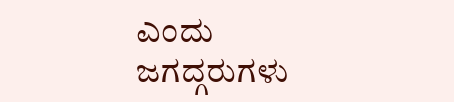ಎಂದು ಜಗದ್ಗರುಗಳು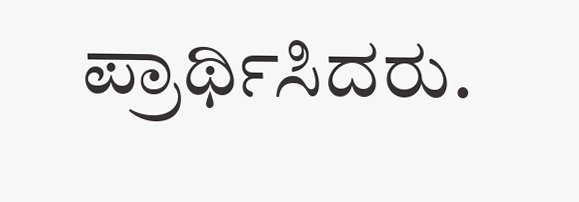ಪ್ರಾರ್ಥಿಸಿದರು.